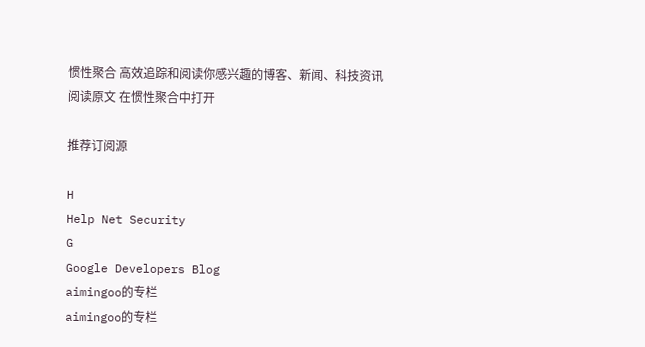惯性聚合 高效追踪和阅读你感兴趣的博客、新闻、科技资讯
阅读原文 在惯性聚合中打开

推荐订阅源

H
Help Net Security
G
Google Developers Blog
aimingoo的专栏
aimingoo的专栏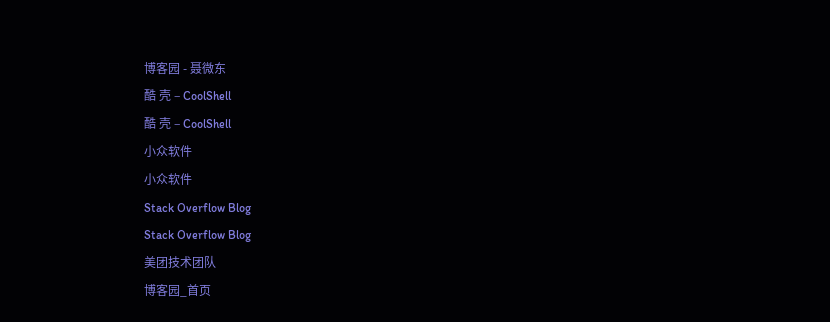博客园 - 聂微东
酷 壳 – CoolShell
酷 壳 – CoolShell
小众软件
小众软件
Stack Overflow Blog
Stack Overflow Blog
美团技术团队
博客园_首页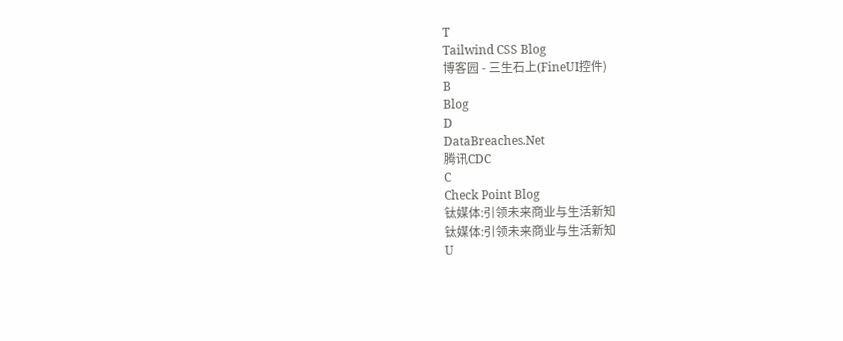T
Tailwind CSS Blog
博客园 - 三生石上(FineUI控件)
B
Blog
D
DataBreaches.Net
腾讯CDC
C
Check Point Blog
钛媒体:引领未来商业与生活新知
钛媒体:引领未来商业与生活新知
U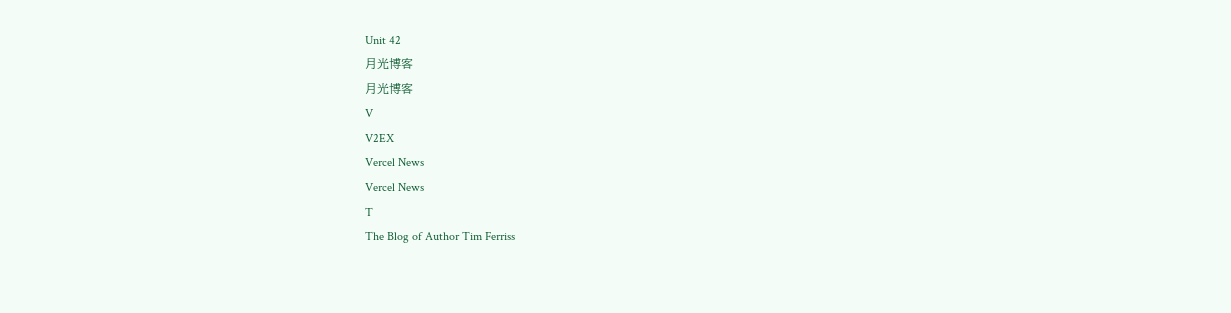Unit 42
月光博客
月光博客
V
V2EX
Vercel News
Vercel News
T
The Blog of Author Tim Ferriss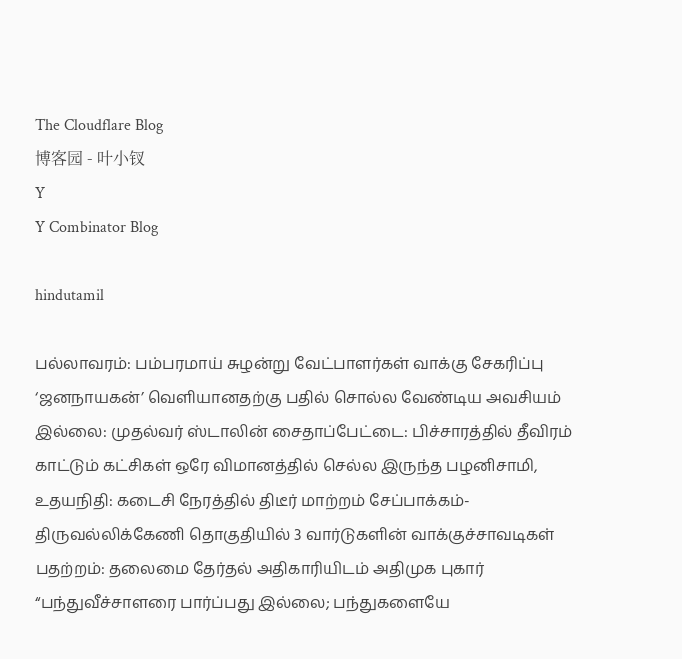The Cloudflare Blog
博客园 - 叶小钗
Y
Y Combinator Blog

hindutamil

பல்லாவரம்: பம்பரமாய் சுழன்று வேட்பாளர்கள் வாக்கு சேகரிப்பு ‘ஜனநாயகன்’ வெளியானதற்கு பதில் சொல்ல வேண்டிய அவசியம் இல்லை: முதல்வர் ஸ்டாலின் சைதாப்பேட்டை: பிச்சாரத்தில் தீவிரம் காட்டும் கட்சிகள் ஒரே விமானத்தில் செல்ல இருந்த பழனிசாமி, உதயநிதி: கடைசி நேரத்தில் திடீர் மாற்றம் சேப்பாக்கம்-திருவல்லிக்கேணி தொகுதியில் 3 வார்டுகளின் வாக்குச்சாவடிகள் பதற்றம்: தலைமை தேர்தல் அதிகாரியிடம் அதிமுக புகார் “பந்துவீச்சாளரை பார்ப்பது இல்லை; பந்துகளையே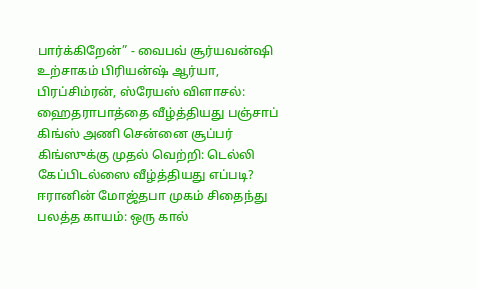பார்க்கிறேன்” - வைபவ் சூர்யவன்ஷி உற்சாகம் பிரியன்ஷ் ஆர்யா, பிரப்சிம்ரன், ஸ்ரேயஸ் விளாசல்: ஹைதராபாத்தை வீழ்த்தியது பஞ்சாப் கிங்ஸ் அணி சென்னை சூப்பர் கிங்ஸுக்கு முதல் வெற்றி: டெல்லி கேப்பிடல்ஸை வீழ்த்தியது எப்படி? ஈரானின் மோஜ்தபா முகம் சிதைந்து பலத்த காயம்: ஒரு கால்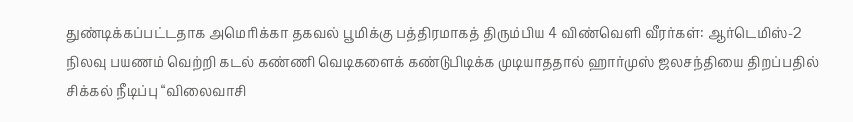துண்டிக்கப்பட்டதாக அமெரிக்கா தகவல் பூமிக்கு பத்திரமாகத் திரும்பிய 4 விண்வெளி வீரர்கள்: ஆர்டெமிஸ்-2 நிலவு பயணம் வெற்றி கடல் கண்ணி வெடிகளைக் கண்டுபிடிக்க முடியாததால் ஹார்முஸ் ஜலசந்தியை திறப்பதில் சிக்கல் நீடிப்பு “விலைவாசி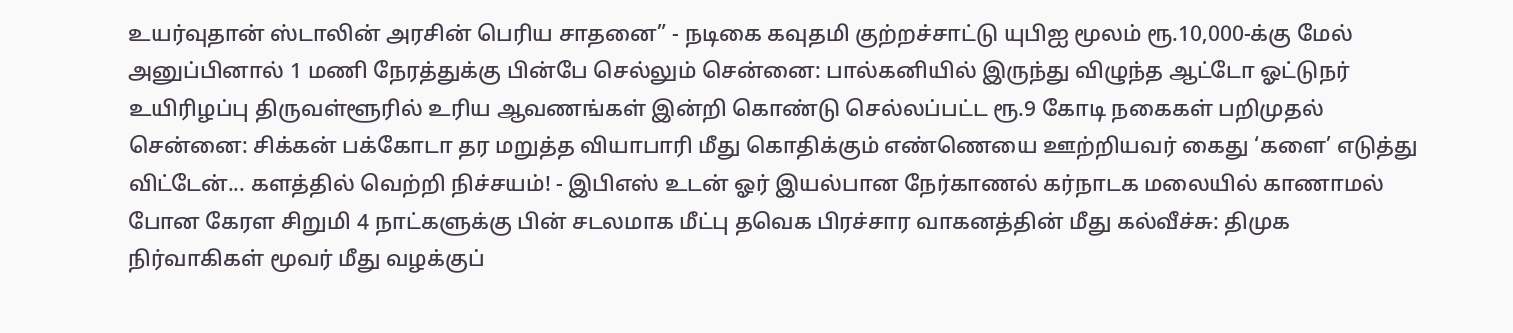உயர்வுதான் ஸ்டாலின் அரசின் பெரிய சாதனை” - நடிகை கவுதமி குற்றச்சாட்டு யுபிஐ மூலம் ரூ.10,000-க்கு மேல் அனுப்பினால் 1 மணி நேரத்துக்கு பின்பே செல்லும் சென்னை: பால்கனியில் இருந்து விழுந்த ஆட்டோ ஓட்டுநர் உயிரிழப்பு திருவள்ளூரில் உரிய ஆவணங்கள் இன்றி கொண்டு செல்லப்பட்ட ரூ.9 கோடி நகைகள் பறிமுதல் சென்னை: சிக்கன் பக்கோடா தர மறுத்த வியாபாரி மீது கொதிக்கும் எண்ணெயை ஊற்றியவர் கைது ‘களை’ எடுத்து விட்டேன்... களத்தில் வெற்றி நிச்சயம்! - இபிஎஸ் உடன் ஓர் இயல்பான நேர்காணல் கர்நாடக மலையில் காணாமல் போன கேரள சிறுமி 4 நாட்களுக்கு பின் சடலமாக மீட்பு தவெக பிரச்சார வாகனத்தின் மீது கல்வீச்சு: திமுக நிர்வாகிகள் மூவர் மீது வழக்குப்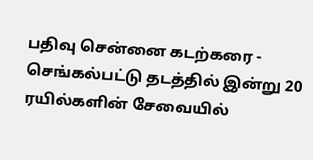பதிவு சென்னை கடற்கரை - செங்கல்பட்டு தடத்தில் இன்று 20 ரயில்களின் சேவையில்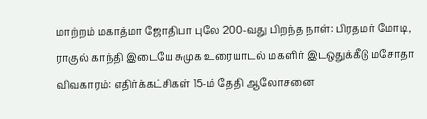மாற்றம் மகாத்மா ஜோதிபா புலே 200-வது பிறந்த நாள்: பிரதமர் மோடி, ராகுல் காந்தி இடையே சுமுக உரையாடல் மகளிர் இடஒதுக்கீடு மசோதா விவகாரம்: எதிர்க்கட்சிகள் 15-ம் தேதி ஆலோசனை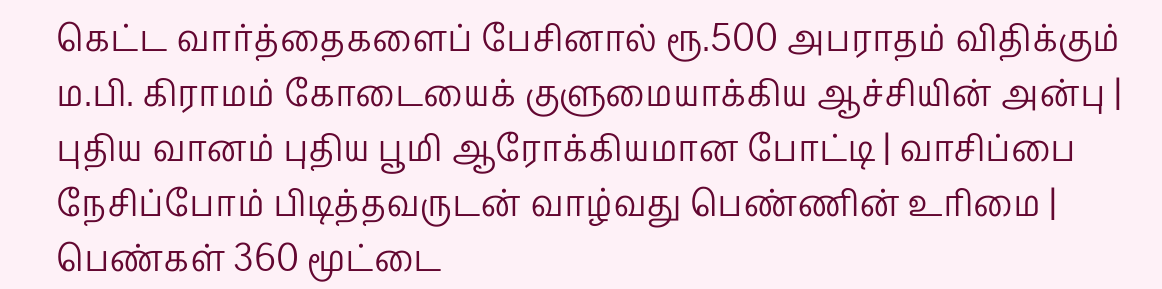கெட்ட வார்த்தைகளைப் பேசினால் ரூ.500 அபராதம் விதிக்கும் ம.பி. கிராமம் கோடையைக் குளுமையாக்கிய ஆச்சியின் அன்பு | புதிய வானம் புதிய பூமி ஆரோக்கியமான போட்டி | வாசிப்பை நேசிப்போம் பிடித்தவருடன் வாழ்வது பெண்ணின் உரிமை | பெண்கள் 360 மூட்டை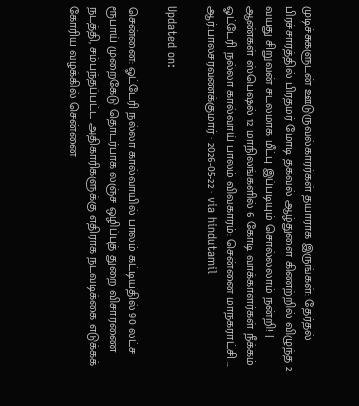முடிச்சுகளுடன் ஊடுருவல்காரர்கள் தயாராக இருங்கள்: தேர்தல் பிரச்சாரத்தில் பிரதமர் மோடி தகவல் ஆழ்துளை கிணற்றில் விழுந்த 2 வயது சிறுவன் சடலமாக மீட்பு இப்படியும் சொல்லலாம் நன்றி! | ஆண்கள் ஸ்பெஷல் 12 மாநிலங்களில் 6 கோடி வாக்காளர்கள் நீக்கம்
ஓட்டேரி நல்லா கால்வாய் பாலம் விவகாரம்: சென்னை மாநகராட்சி ...
ஆர்.பாலசரவணக்குமார் · 2026-05-22 · via hindutamil

Updated on:

சென்னை: ஓட்டேரி நல்லா கால்வாயில் பாலம் கட்டியதில் 90 லட்ச ரூபாய் முறைகேடு தொடர்பாக லஞ்ச ஒழிப்புத் துறை விசாரணை நடத்தி, சம்பந்தப்பட்ட அதிகாரிகளுக்கு எதிராக நடவடிக்கை எடுக்கக் கோரிய வழக்கில் சென்னை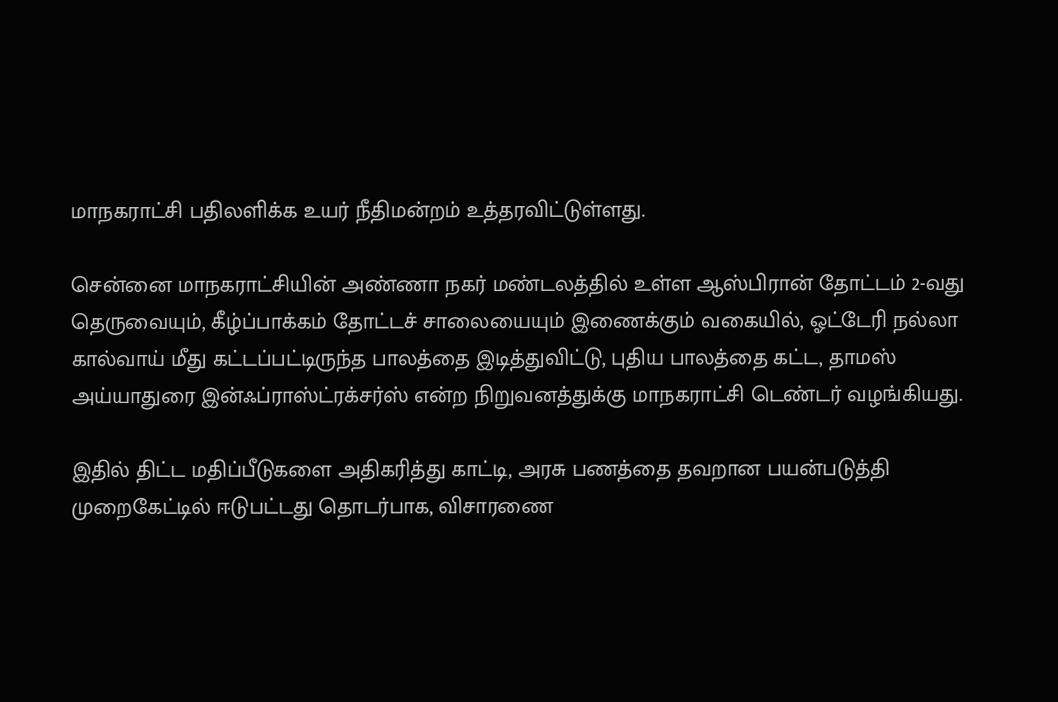மாநகராட்சி பதிலளிக்க உயர் நீதிமன்றம் உத்தரவிட்டுள்ளது.

சென்னை மாநகராட்சியின் அண்ணா நகர் மண்டலத்தில் உள்ள ஆஸ்பிரான் தோட்டம் 2-வது தெருவையும், கீழ்ப்பாக்கம் தோட்டச் சாலையையும் இணைக்கும் வகையில், ஓட்டேரி நல்லா கால்வாய் மீது கட்டப்பட்டிருந்த பாலத்தை இடித்துவிட்டு, புதிய பாலத்தை கட்ட, தாமஸ் அய்யாதுரை இன்ஃப்ராஸ்ட்ரக்சர்ஸ் என்ற நிறுவனத்துக்கு மாநகராட்சி டெண்டர் வழங்கியது.

இதில் திட்ட மதிப்பீடுகளை அதிகரித்து காட்டி, அரசு பணத்தை தவறான பயன்படுத்தி முறைகேட்டில் ஈடுபட்டது தொடர்பாக, விசாரணை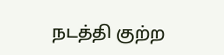நடத்தி குற்ற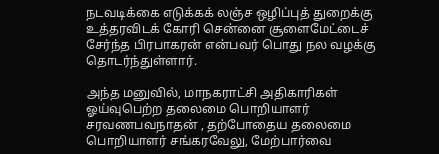நடவடிக்கை எடுக்கக் லஞ்ச ஒழிப்புத் துறைக்கு உத்தரவிடக் கோரி சென்னை சூளைமேட்டைச் சேர்ந்த பிரபாகரன் என்பவர் பொது நல வழக்கு தொடர்ந்துள்ளார்.

அந்த மனுவில், மாநகராட்சி அதிகாரிகள் ஓய்வுபெற்ற தலைமை பொறியாளர் சரவணபவநாதன் , தற்போதைய தலைமை பொறியாளர் சங்கரவேலு, மேற்பார்வை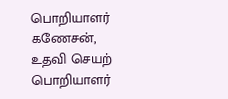பொறியாளர் கணேசன், உதவி செயற் பொறியாளர்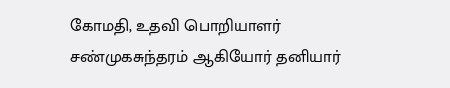கோமதி, உதவி பொறியாளர் சண்முகசுந்தரம் ஆகியோர் தனியார்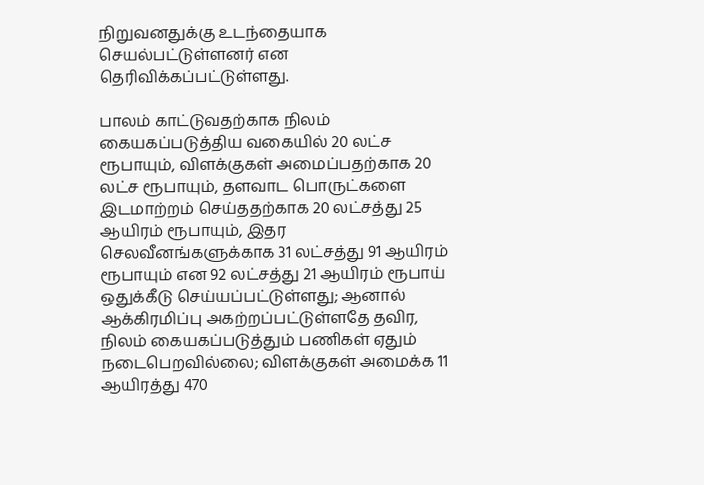நிறுவனதுக்கு உடந்தையாக செயல்பட்டுள்ளனர் என தெரிவிக்கப்பட்டுள்ளது.

பாலம் காட்டுவதற்காக நிலம் கையகப்படுத்திய வகையில் 20 லட்ச ரூபாயும், விளக்குகள் அமைப்பதற்காக 20 லட்ச ரூபாயும், தளவாட பொருட்களை இடமாற்றம் செய்ததற்காக 20 லட்சத்து 25 ஆயிரம் ரூபாயும், இதர செலவீனங்களுக்காக 31 லட்சத்து 91 ஆயிரம் ரூபாயும் என 92 லட்சத்து 21 ஆயிரம் ரூபாய் ஒதுக்கீடு செய்யப்பட்டுள்ளது; ஆனால் ஆக்கிரமிப்பு அகற்றப்பட்டுள்ளதே தவிர, நிலம் கையகப்படுத்தும் பணிகள் ஏதும் நடைபெறவில்லை; விளக்குகள் அமைக்க 11 ஆயிரத்து 470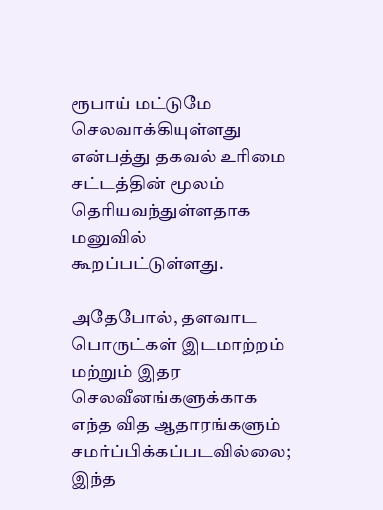ரூபாய் மட்டுமே செலவாக்கியுள்ளது என்பத்து தகவல் உரிமை சட்டத்தின் மூலம் தெரியவந்துள்ளதாக மனுவில் கூறப்பட்டுள்ளது.

அதேபோல், தளவாட பொருட்கள் இடமாற்றம் மற்றும் இதர செலவீனங்களுக்காக எந்த வித ஆதாரங்களும் சமர்ப்பிக்கப்படவில்லை; இந்த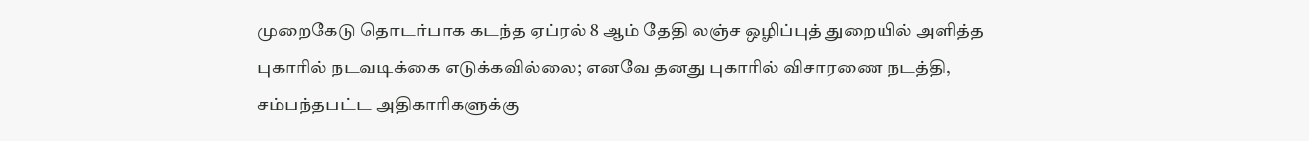முறைகேடு தொடர்பாக கடந்த ஏப்ரல் 8 ஆம் தேதி லஞ்ச ஒழிப்புத் துறையில் அளித்த புகாரில் நடவடிக்கை எடுக்கவில்லை; எனவே தனது புகாரில் விசாரணை நடத்தி, சம்பந்தபட்ட அதிகாரிகளுக்கு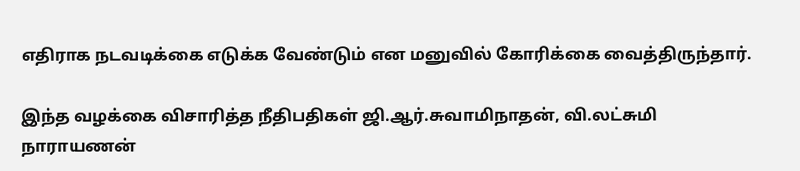எதிராக நடவடிக்கை எடுக்க வேண்டும் என மனுவில் கோரிக்கை வைத்திருந்தார்.

இந்த வழக்கை விசாரித்த நீதிபதிகள் ஜி.ஆர்.சுவாமிநாதன், வி.லட்சுமி நாராயணன்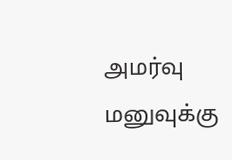அமர்வு மனுவுக்கு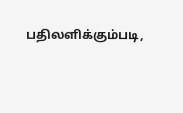பதிலளிக்கும்படி,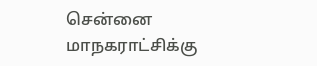சென்னை மாநகராட்சிக்கு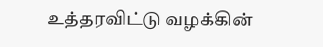உத்தரவிட்டு வழக்கின்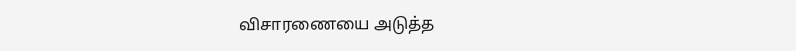விசாரணையை அடுத்த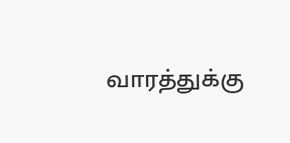வாரத்துக்கு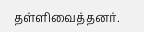தள்ளிவைத்தனர்.